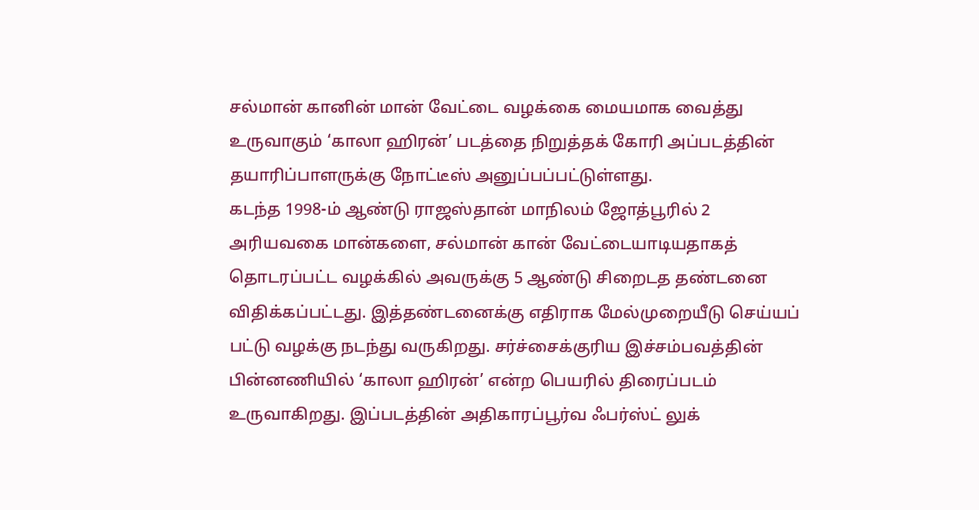சல்மான் கானின் மான் வேட்டை வழக்கை மையமாக வைத்து உருவாகும் ‘காலா ஹிரன்’ படத்தை நிறுத்தக் கோரி அப்படத்தின் தயாரிப்பாளருக்கு நோட்டீஸ் அனுப்பப்பட்டுள்ளது.
கடந்த 1998-ம் ஆண்டு ராஜஸ்தான் மாநிலம் ஜோத்பூரில் 2 அரியவகை மான்களை, சல்மான் கான் வேட்டையாடியதாகத் தொடரப்பட்ட வழக்கில் அவருக்கு 5 ஆண்டு சிறைடத தண்டனை விதிக்கப்பட்டது. இத்தண்டனைக்கு எதிராக மேல்முறையீடு செய்யப் பட்டு வழக்கு நடந்து வருகிறது. சர்ச்சைக்குரிய இச்சம்பவத்தின் பின்னணியில் ‘காலா ஹிரன்’ என்ற பெயரில் திரைப்படம் உருவாகிறது. இப்படத்தின் அதிகாரப்பூர்வ ஃபர்ஸ்ட் லுக்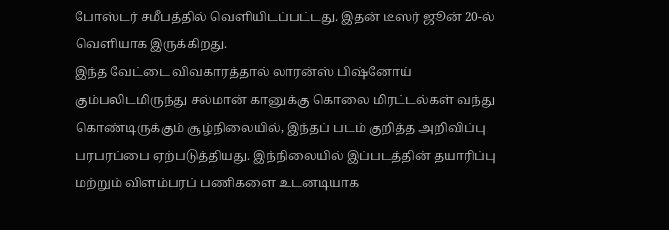போஸ்டர் சமீபத்தில் வெளியிடப்பட்டது. இதன் டீஸர் ஜூன் 20-ல் வெளியாக இருக்கிறது.
இந்த வேட்டை விவகாரத்தால் லாரன்ஸ் பிஷ்னோய் கும்பலிடமிருந்து சல்மான் கானுக்கு கொலை மிரட்டல்கள் வந்து கொண்டிருக்கும் சூழ்நிலையில், இந்தப் படம் குறித்த அறிவிப்பு பரபரப்பை ஏற்படுத்தியது. இந்நிலையில் இப்படத்தின் தயாரிப்பு மற்றும் விளம்பரப் பணிகளை உடனடியாக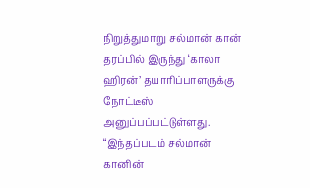நிறுத்துமாறு சல்மான் கான் தரப்பில் இருந்து ‘காலா ஹிரன்’ தயாரிப்பாளருக்கு நோட்டீஸ் அனுப்பப்பட்டுள்ளது. “இந்தப்படம் சல்மான் கானின்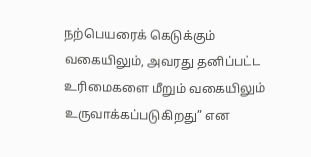நற்பெயரைக் கெடுக்கும் வகையிலும், அவரது தனிப்பட்ட உரிமைகளை மீறும் வகையிலும் உருவாக்கப்படுகிறது” என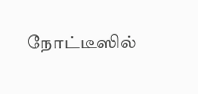நோட்டீஸில்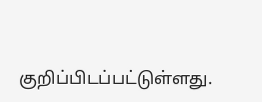குறிப்பிடப்பட்டுள்ளது.